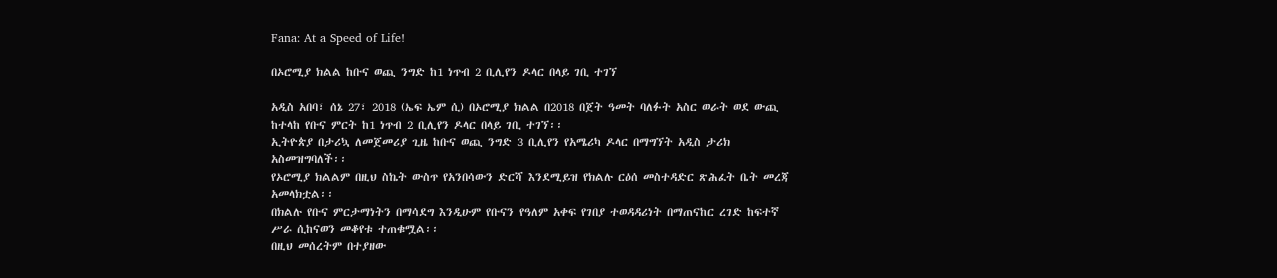Fana: At a Speed of Life!

በኦሮሚያ ክልል ከቡና ወጪ ንግድ ከ1 ነጥብ 2 ቢሊየን ዶላር በላይ ገቢ ተገኘ

አዲስ አበባ፣ ሰኔ 27፣ 2018 (ኤፍ ኤም ሲ) በኦሮሚያ ክልል በ2018 በጀት ዓመት ባለፉት አስር ወራት ወደ ውጪ ከተላከ የቡና ምርት ከ1 ነጥብ 2 ቢሊየን ዶላር በላይ ገቢ ተገኘ፡፡
ኢትዮጵያ በታሪኳ ለመጀመሪያ ጊዜ ከቡና ወጪ ንግድ 3 ቢሊየን የአሜሪካ ዶላር በማግኘት አዲስ ታሪክ አስመዝግባለች፡፡
የኦሮሚያ ክልልም በዚህ ስኬት ውስጥ የአንበሳውን ድርሻ እንደሚይዝ የክልሉ ርዕሰ መስተዳድር ጽሕፈት ቤት መረጃ አመላክቷል፡፡
በክልሉ የቡና ምርታማነትን በማሳደግ እንዲሁም የቡናን የዓለም አቀፍ የገበያ ተወዳዳሪነት በማጠናከር ረገድ ከፍተኛ ሥራ ሲከናወን መቆየቱ ተጠቁሟል፡፡
በዚህ መሰረትም በተያዘው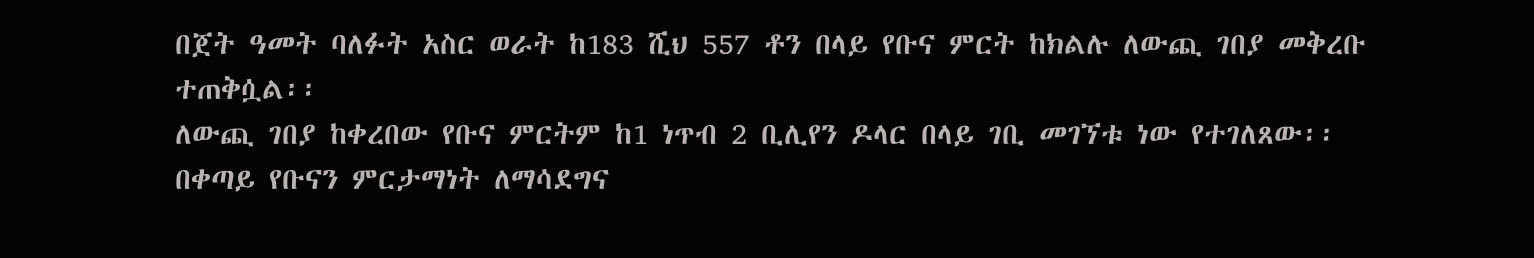በጀት ዓመት ባለፉት አስር ወራት ከ183 ሺህ 557 ቶን በላይ የቡና ምርት ከክልሉ ለውጪ ገበያ መቅረቡ ተጠቅሷል፡፡
ለውጪ ገበያ ከቀረበው የቡና ምርትም ከ1 ነጥብ 2 ቢሊየን ዶላር በላይ ገቢ መገኘቱ ነው የተገለጸው፡፡
በቀጣይ የቡናን ምርታማነት ለማሳደግና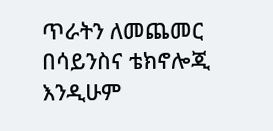ጥራትን ለመጨመር በሳይንስና ቴክኖሎጂ እንዲሁም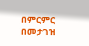በምርምር በመታገዝ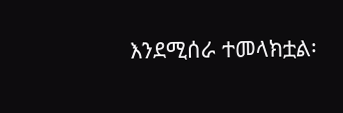እንደሚሰራ ተመላክቷል፡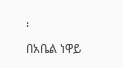፡
በአቤል ነዋይ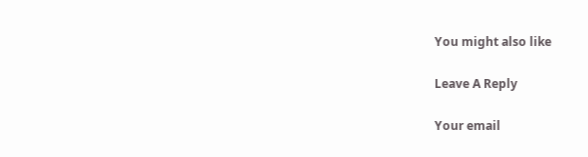You might also like

Leave A Reply

Your email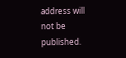address will not be published.